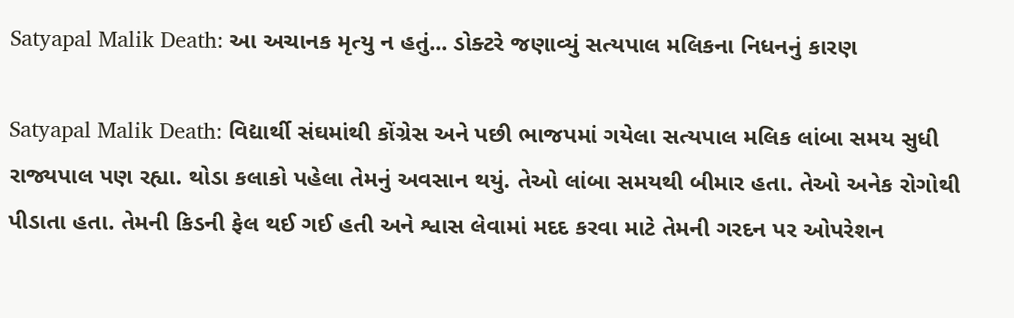Satyapal Malik Death: આ અચાનક મૃત્યુ ન હતું... ડોક્ટરે જણાવ્યું સત્યપાલ મલિકના નિધનનું કારણ

Satyapal Malik Death: વિદ્યાર્થી સંઘમાંથી કોંગ્રેસ અને પછી ભાજપમાં ગયેલા સત્યપાલ મલિક લાંબા સમય સુધી રાજ્યપાલ પણ રહ્યા. થોડા કલાકો પહેલા તેમનું અવસાન થયું. તેઓ લાંબા સમયથી બીમાર હતા. તેઓ અનેક રોગોથી પીડાતા હતા. તેમની કિડની ફેલ થઈ ગઈ હતી અને શ્વાસ લેવામાં મદદ કરવા માટે તેમની ગરદન પર ઓપરેશન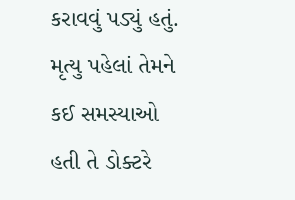કરાવવું પડ્યું હતું. મૃત્યુ પહેલાં તેમને કઈ સમસ્યાઓ હતી તે ડોક્ટરે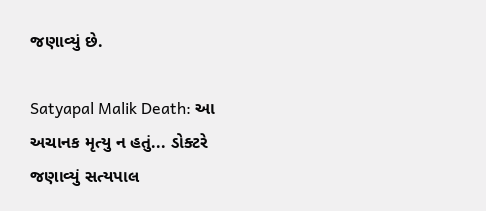જણાવ્યું છે.

Satyapal Malik Death: આ અચાનક મૃત્યુ ન હતું... ડોક્ટરે જણાવ્યું સત્યપાલ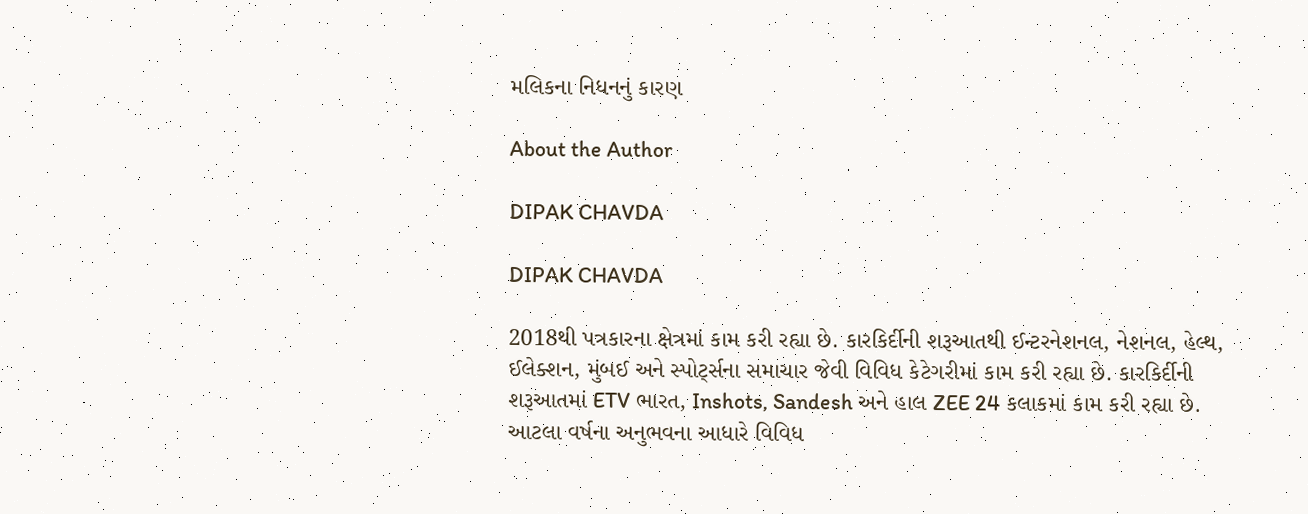મલિકના નિધનનું કારણ

About the Author

DIPAK CHAVDA

DIPAK CHAVDA

2018થી પત્રકારના ક્ષેત્રમાં કામ કરી રહ્યા છે. કારકિર્દીની શરૂઆતથી ઈન્ટરનેશનલ, નેશનલ, હેલ્થ, ઈલેક્શન, મુંબઈ અને સ્પોર્ટ્સના સમાચાર જેવી વિવિધ કેટેગરીમાં કામ કરી રહ્યા છે. કારકિર્દીની શરૂઆતમાં ETV ભારત, Inshots, Sandesh અને હાલ ZEE 24 કલાકમાં કામ કરી રહ્યા છે. આટલા વર્ષના અનુભવના આધારે વિવિધ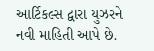આર્ટિકલ્સ દ્વારા યુઝરને નવી માહિતી આપે છે.